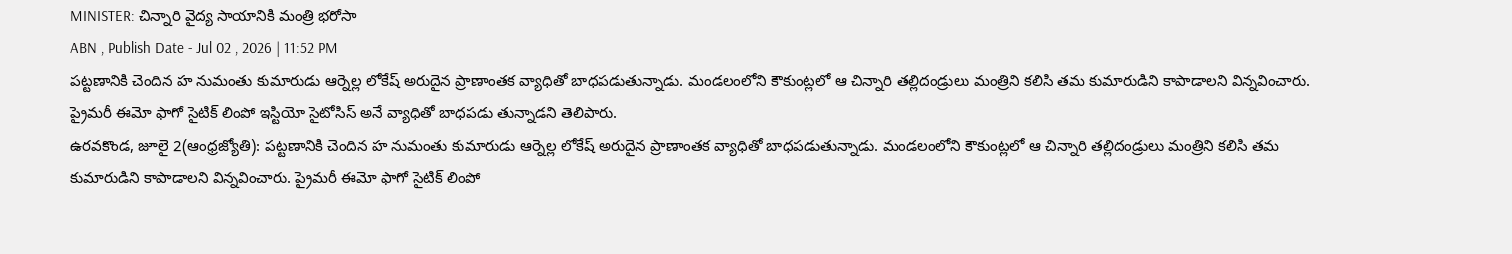MINISTER: చిన్నారి వైద్య సాయానికి మంత్రి భరోసా
ABN , Publish Date - Jul 02 , 2026 | 11:52 PM
పట్టణానికి చెందిన హ నుమంతు కుమారుడు ఆర్నెల్ల లోకేష్ అరుదైన ప్రాణాంతక వ్యాధితో బాధపడుతున్నాడు. మండలంలోని కౌకుంట్లలో ఆ చిన్నారి తల్లిదండ్రులు మంత్రిని కలిసి తమ కుమారుడిని కాపాడాలని విన్నవించారు. ప్రైమరీ ఈమో ఫాగో సైటిక్ లింపో ఇస్టియో సైటోసిస్ అనే వ్యాధితో బాధపడు తున్నాడని తెలిపారు.
ఉరవకొండ, జూలై 2(ఆంధ్రజ్యోతి): పట్టణానికి చెందిన హ నుమంతు కుమారుడు ఆర్నెల్ల లోకేష్ అరుదైన ప్రాణాంతక వ్యాధితో బాధపడుతున్నాడు. మండలంలోని కౌకుంట్లలో ఆ చిన్నారి తల్లిదండ్రులు మంత్రిని కలిసి తమ కుమారుడిని కాపాడాలని విన్నవించారు. ప్రైమరీ ఈమో ఫాగో సైటిక్ లింపో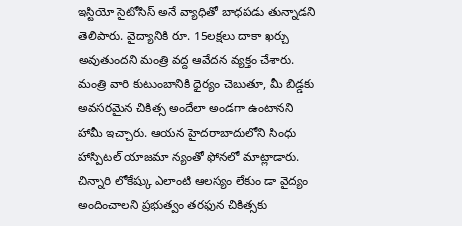ఇస్టియో సైటోసిస్ అనే వ్యాధితో బాధపడు తున్నాడని తెలిపారు. వైద్యానికి రూ. 15లక్షలు దాకా ఖర్చు అవుతుందని మంత్రి వద్ద ఆవేదన వ్యక్తం చేశారు. మంత్రి వారి కుటుంబానికి ధైర్యం చెబుతూ, మీ బిడ్డకు అవసరమైన చికిత్స అందేలా అండగా ఉంటానని హామీ ఇచ్చారు. ఆయన హైదరాబాదులోని సింధు హాస్పిటల్ యాజమా న్యంతో ఫోనలో మాట్లాడారు. చిన్నారి లోకేష్కు ఎలాంటి ఆలస్యం లేకుం డా వైద్యం అందించాలని ప్రభుత్వం తరఫున చికిత్సకు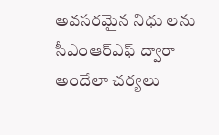అవసరమైన నిధు లను సీఎంఆర్ఎఫ్ ద్వారా అందేలా చర్యలు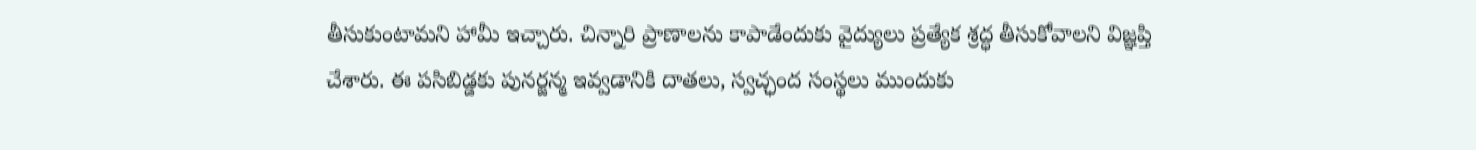తీసుకుంటామని హామీ ఇచ్చారు. చిన్నారి ప్రాణాలను కాపాడేందుకు వైద్యులు ప్రత్యేక శ్రద్ధ తీసుకోవాలని విజ్ఞప్తి చేశారు. ఈ పసిబిడ్డకు పునర్జన్మ ఇవ్వడానికి దాతలు, స్వచ్ఛంద సంస్థలు ముందుకు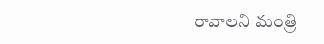రావాలని మంత్రి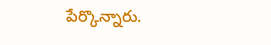పేర్కొన్నారు.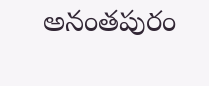అనంతపురం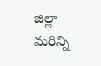జిల్లా మరిన్ని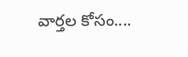వార్తల కోసం....